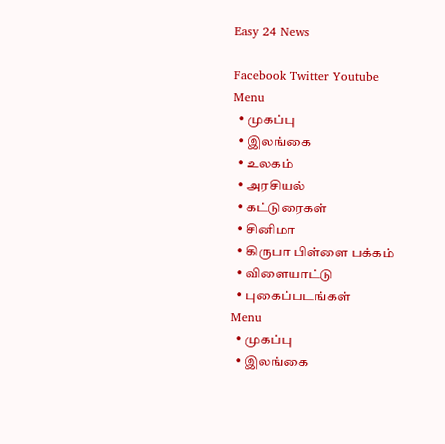Easy 24 News

Facebook Twitter Youtube
Menu
  • முகப்பு
  • இலங்கை
  • உலகம்
  • அரசியல்
  • கட்டுரைகள்
  • சினிமா
  • கிருபா பிள்ளை பக்கம்
  • விளையாட்டு
  • புகைப்படங்கள்
Menu
  • முகப்பு
  • இலங்கை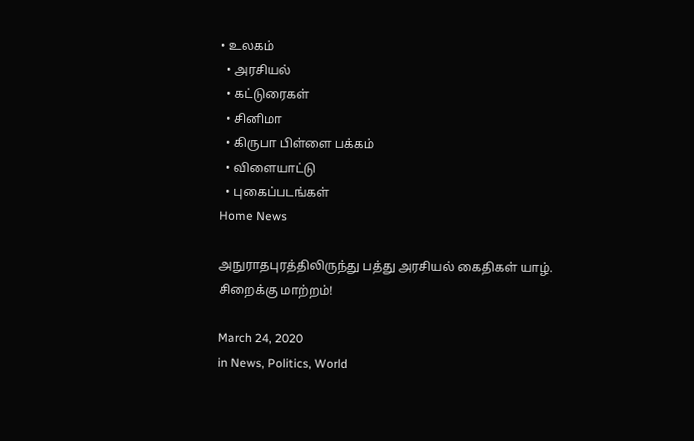• உலகம்
  • அரசியல்
  • கட்டுரைகள்
  • சினிமா
  • கிருபா பிள்ளை பக்கம்
  • விளையாட்டு
  • புகைப்படங்கள்
Home News

அநுராதபுரத்திலிருந்து பத்து அரசியல் கைதிகள் யாழ். சிறைக்கு மாற்றம்!

March 24, 2020
in News, Politics, World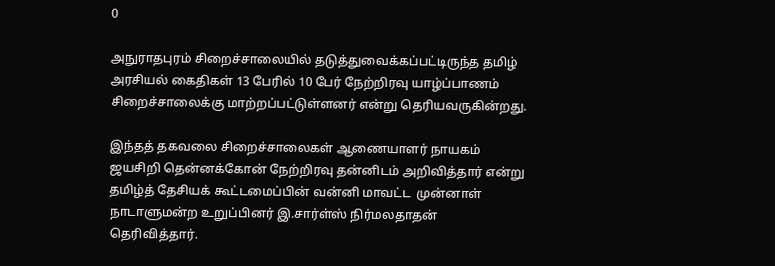0

அநுராதபுரம் சிறைச்சாலையில் தடுத்துவைக்கப்பட்டிருந்த தமிழ் அரசியல் கைதிகள் 13 பேரில் 10 பேர் நேற்றிரவு யாழ்ப்பாணம் சிறைச்சாலைக்கு மாற்றப்பட்டுள்ளனர் என்று தெரியவருகின்றது.

இந்தத் தகவலை சிறைச்சாலைகள் ஆணையாளர் நாயகம் ஜயசிறி தென்னக்கோன் நேற்றிரவு தன்னிடம் அறிவித்தார் என்று தமிழ்த் தேசியக் கூட்டமைப்பின் வன்னி மாவட்ட  முன்னாள் நாடாளுமன்ற உறுப்பினர் இ.சார்ள்ஸ் நிர்மலதாதன் தெரிவித்தார்.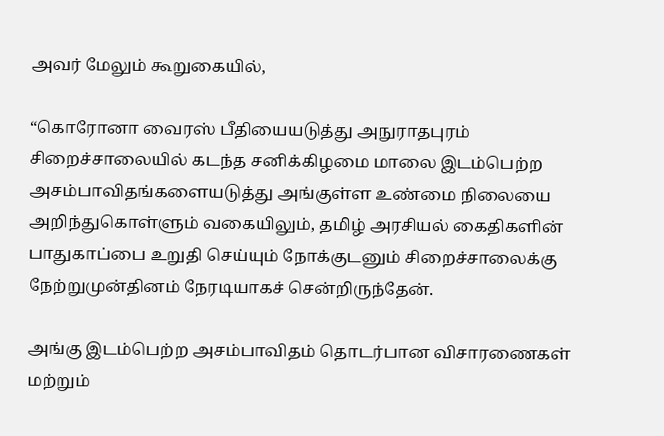அவர் மேலும் கூறுகையில்,

“கொரோனா வைரஸ் பீதியையடுத்து அநுராதபுரம் சிறைச்சாலையில் கடந்த சனிக்கிழமை மாலை இடம்பெற்ற அசம்பாவிதங்களையடுத்து அங்குள்ள உண்மை நிலையை அறிந்துகொள்ளும் வகையிலும், தமிழ் அரசியல் கைதிகளின் பாதுகாப்பை உறுதி செய்யும் நோக்குடனும் சிறைச்சாலைக்கு நேற்றுமுன்தினம் நேரடியாகச் சென்றிருந்தேன்.

அங்கு இடம்பெற்ற அசம்பாவிதம் தொடர்பான விசாரணைகள் மற்றும்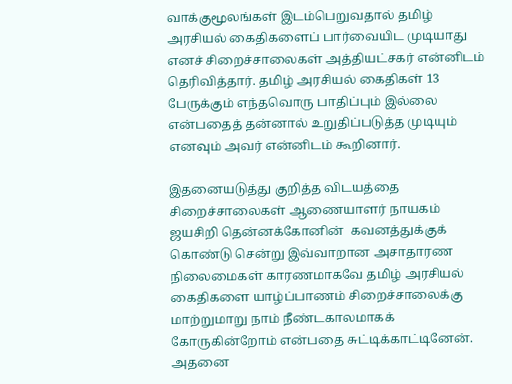வாக்குமூலங்கள் இடம்பெறுவதால் தமிழ் அரசியல் கைதிகளைப் பார்வையிட முடியாது எனச் சிறைச்சாலைகள் அத்தியட்சகர் என்னிடம் தெரிவித்தார். தமிழ் அரசியல் கைதிகள் 13  பேருக்கும் எந்தவொரு பாதிப்பும் இல்லை என்பதைத் தன்னால் உறுதிப்படுத்த முடியும் எனவும் அவர் என்னிடம் கூறினார்.

இதனையடுத்து குறித்த விடயத்தை சிறைச்சாலைகள் ஆணையாளர் நாயகம் ஜயசிறி தென்னக்கோனின்  கவனத்துக்குக் கொண்டு சென்று இவ்வாறான அசாதாரண நிலைமைகள் காரணமாகவே தமிழ் அரசியல் கைதிகளை யாழ்ப்பாணம் சிறைச்சாலைக்கு மாற்றுமாறு நாம் நீண்டகாலமாகக் கோருகின்றோம் என்பதை சுட்டிக்காட்டினேன். அதனை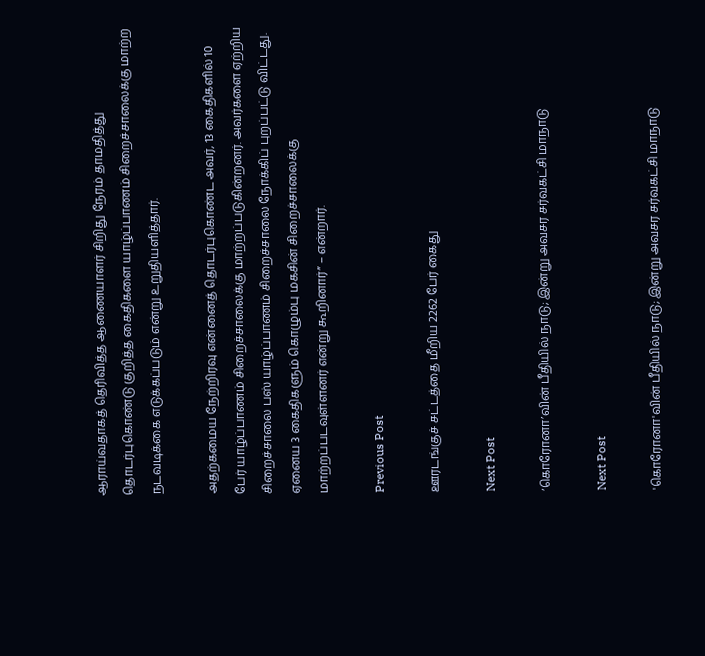ஆராய்வதாகத் தெரிவித்த ஆணையாளர் சிறிது நேரம் தாமதித்து தொடர்புகொண்டு குறித்த கைதிகளை யாழ்ப்பாணம் சிறைச்சாலைக்கு மாற்ற நடவடிக்கை எடுக்கப்படும் என்று உறுதியளித்தார்.

அதற்கமைய நேற்றிரவு என்னைத் தொடர்புகொண்ட அவர், 13 கைதிகளில் 10 பேர் யாழ்ப்பாணம் சிறைச்சாலைக்கு மாற்றப்படுகின்றனர். அவர்களை ஏற்றிய சிறைச்சாலை பஸ் யாழ்ப்பாணம் சிறைச்சாலை நோக்கிப் புறப்பட்டு விட்டது. ஏனைய 3 கைதிகளும் கொழும்பு மகசின் சிறைச்சாலைக்கு மாற்றப்படவுள்ளனர் என்று கூறினார்” – என்றார்.

Previous Post

ஊரடங்குச் சட்டத்தை மீறிய 2262 பேர் கைது

Next Post

‘கொரோனா’வின் பீதியில் நாடு; இன்று அவசர சர்வகட்சி மாநாடு

Next Post

'கொரோனா'வின் பீதியில் நாடு; இன்று அவசர சர்வகட்சி மாநாடு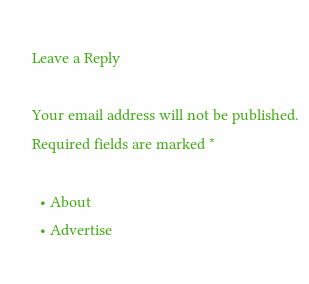Leave a Reply

Your email address will not be published. Required fields are marked *

  • About
  • Advertise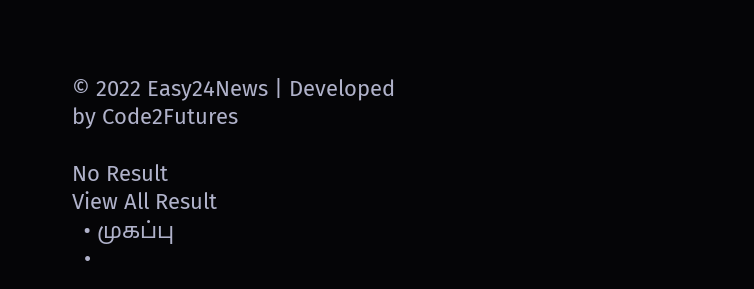© 2022 Easy24News | Developed by Code2Futures

No Result
View All Result
  • முகப்பு
  •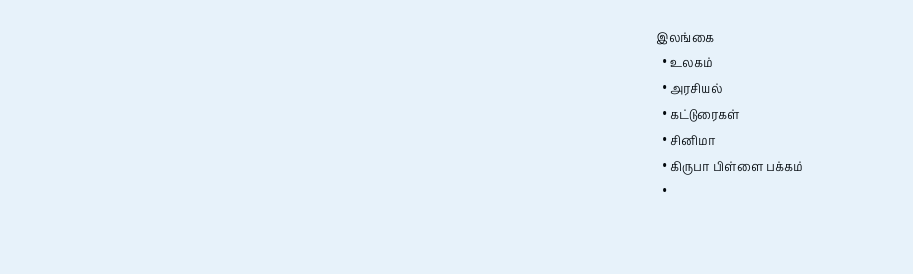இலங்கை
  • உலகம்
  • அரசியல்
  • கட்டுரைகள்
  • சினிமா
  • கிருபா பிள்ளை பக்கம்
  •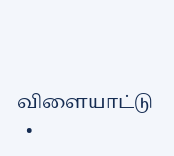விளையாட்டு
  •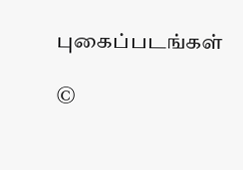புகைப்படங்கள்

©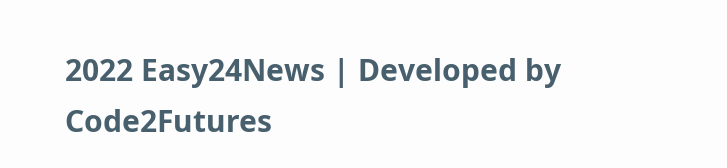2022 Easy24News | Developed by Code2Futures